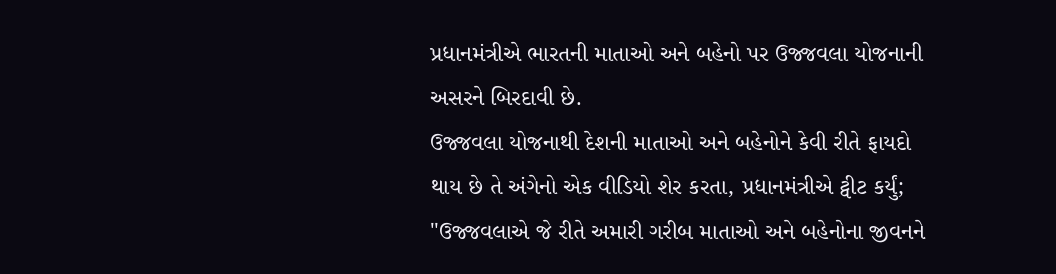પ્રધાનમંત્રીએ ભારતની માતાઓ અને બહેનો પર ઉજ્જવલા યોજનાની અસરને બિરદાવી છે.
ઉજ્જવલા યોજનાથી દેશની માતાઓ અને બહેનોને કેવી રીતે ફાયદો થાય છે તે અંગેનો એક વીડિયો શેર કરતા, પ્રધાનમંત્રીએ ટ્વીટ કર્યું;
"ઉજ્જવલાએ જે રીતે અમારી ગરીબ માતાઓ અને બહેનોના જીવનને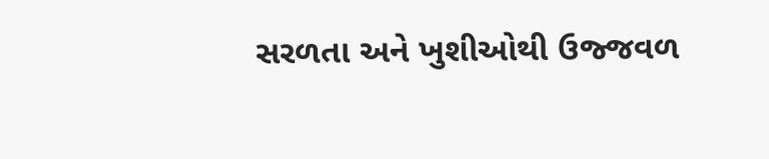સરળતા અને ખુશીઓથી ઉજ્જવળ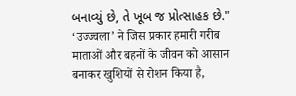બનાવ્યું છે, તે ખૂબ જ પ્રોત્સાહક છે."
‘उज्ज्वला’ ने जिस प्रकार हमारी गरीब माताओं और बहनों के जीवन को आसान बनाकर खुशियों से रोशन किया है,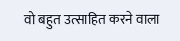वो बहुत उत्साहित करने वाला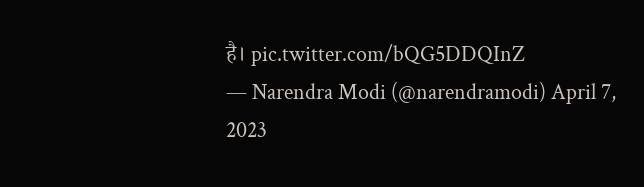है। pic.twitter.com/bQG5DDQInZ
— Narendra Modi (@narendramodi) April 7, 2023